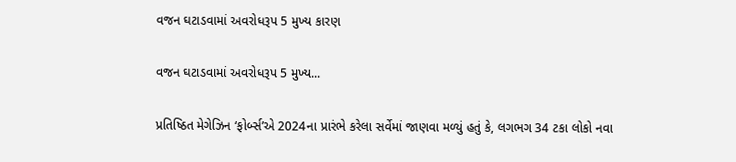વજન ઘટાડવામાં અવરોધરૂપ 5 મુખ્ય કારણ

વજન ઘટાડવામાં અવરોધરૂપ 5 મુખ્ય...

પ્રતિષ્ઠિત મેગેઝિન ‘ફોર્બ્સ’એ 2024ના પ્રારંભે કરેલા સર્વેમાં જાણવા મળ્યું હતું કે, લગભગ 34 ટકા લોકો નવા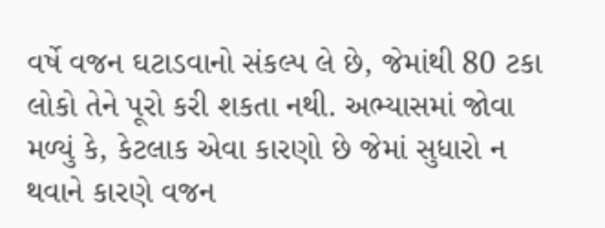વર્ષે વજન ઘટાડવાનો સંકલ્પ લે છે, જેમાંથી 80 ટકા લોકો તેને પૂરો કરી શકતા નથી. અભ્યાસમાં જોવા મળ્યું કે, કેટલાક એવા કારણો છે જેમાં સુધારો ન થવાને કારણે વજન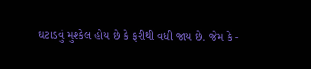ઘટાડવું મુશ્કેલ હોય છે કે ફરીથી વધી જાય છે. જેમ કે -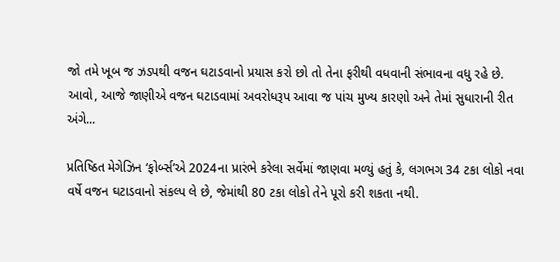જો તમે ખૂબ જ ઝડપથી વજન ઘટાડવાનો પ્રયાસ કરો છો તો તેના ફરીથી વધવાની સંભાવના વધુ રહે છે. આવો, આજે જાણીએ વજન ઘટાડવામાં અવરોધરૂપ આવા જ પાંચ મુખ્ય કારણો અને તેમાં સુધારાની રીત અંગે...

પ્રતિષ્ઠિત મેગેઝિન ‘ફોર્બ્સ’એ 2024ના પ્રારંભે કરેલા સર્વેમાં જાણવા મળ્યું હતું કે, લગભગ 34 ટકા લોકો નવા વર્ષે વજન ઘટાડવાનો સંકલ્પ લે છે, જેમાંથી 80 ટકા લોકો તેને પૂરો કરી શકતા નથી.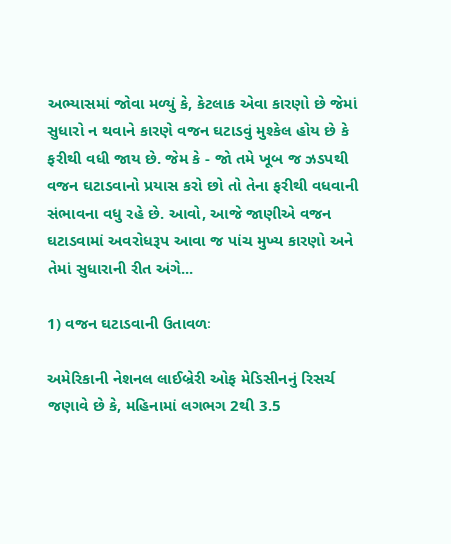અભ્યાસમાં જોવા મળ્યું કે, કેટલાક એવા કારણો છે જેમાં સુધારો ન થવાને કારણે વજન ઘટાડવું મુશ્કેલ હોય છે કે ફરીથી વધી જાય છે. જેમ કે - જો તમે ખૂબ જ ઝડપથી વજન ઘટાડવાનો પ્રયાસ કરો છો તો તેના ફરીથી વધવાની સંભાવના વધુ રહે છે. આવો, આજે જાણીએ વજન ઘટાડવામાં અવરોધરૂપ આવા જ પાંચ મુખ્ય કારણો અને તેમાં સુધારાની રીત અંગે...

1) વજન ઘટાડવાની ઉતાવળઃ

અમેરિકાની નેશનલ લાઈબ્રેરી ઓફ મેડિસીનનું રિસર્ચ જણાવે છે કે, મહિનામાં લગભગ 2થી 3.5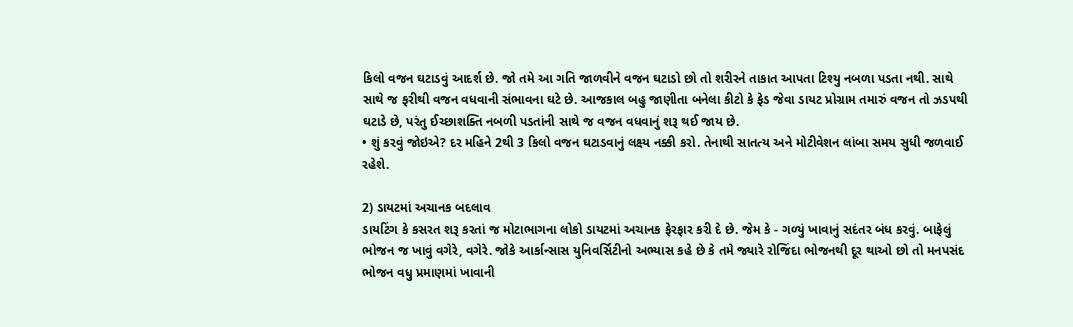કિલો વજન ઘટાડવું આદર્શ છે. જો તમે આ ગતિ જાળવીને વજન ઘટાડો છો તો શરીરને તાકાત આપતા ટિશ્યુ નબળા પડતા નથી. સાથે સાથે જ ફરીથી વજન વધવાની સંભાવના ઘટે છે. આજકાલ બહુ જાણીતા બનેલા કીટો કે ફેડ જેવા ડાયટ પ્રોગ્રામ તમારું વજન તો ઝડપથી ઘટાડે છે, પરંતુ ઈચ્છાશક્તિ નબળી પડતાંની સાથે જ વજન વધવાનું શરૂ થઈ જાય છે.
• શું કરવું જોઇએ? દર મહિને 2થી 3 કિલો વજન ઘટાડવાનું લક્ષ્ય નક્કી કરો. તેનાથી સાતત્ય અને મોટીવેશન લાંબા સમય સુધી જળવાઈ રહેશે.

2) ડાયટમાં અચાનક બદલાવ
ડાયટિંગ કે કસરત શરૂ કરતાં જ મોટાભાગના લોકો ડાયટમાં અચાનક ફેરફાર કરી દે છે. જેમ કે - ગળ્યું ખાવાનું સદંતર બંધ કરવું. બાફેલું ભોજન જ ખાવું વગેરે, વગેરે. જોકે આર્કાન્સાસ યુનિવર્સિટીનો અભ્યાસ કહે છે કે તમે જ્યારે રોજિંદા ભોજનથી દૂર થાઓ છો તો મનપસંદ ભોજન વધુ પ્રમાણમાં ખાવાની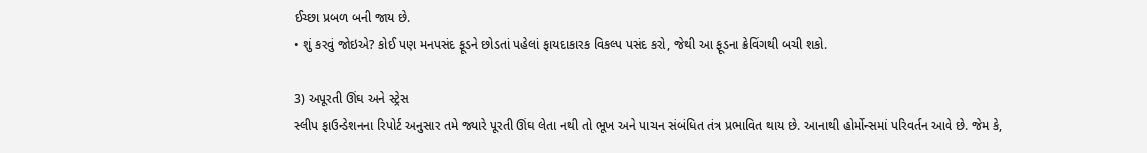ઈચ્છા પ્રબળ બની જાય છે.
• શું કરવું જોઇએ? કોઈ પણ મનપસંદ ફૂડને છોડતાં પહેલાં ફાયદાકારક વિકલ્પ પસંદ કરો, જેથી આ ફૂડના ક્રેવિંગથી બચી શકો.

3) અપૂરતી ઊંઘ અને સ્ટ્રેસ
સ્લીપ ફાઉન્ડેશનના રિપોર્ટ અનુસાર તમે જ્યારે પૂરતી ઊંઘ લેતા નથી તો ભૂખ અને પાચન સંબંધિત તંત્ર પ્રભાવિત થાય છે. આનાથી હોર્મોન્સમાં પરિવર્તન આવે છે. જેમ કે,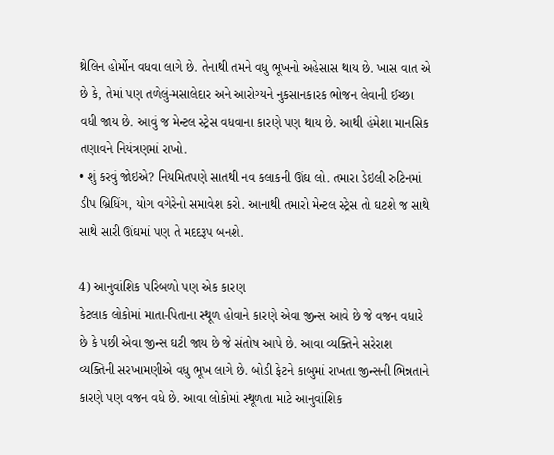થ્રેલિન હોર્મોન વધવા લાગે છે. તેનાથી તમને વધુ ભૂખનો અહેસાસ થાય છે. ખાસ વાત એ છે કે, તેમાં પણ તળેલું-મસાલેદાર અને આરોગ્યને નુકસાનકારક ભોજન લેવાની ઈચ્છા વધી જાય છે. આવું જ મેન્ટલ સ્ટ્રેસ વધવાના કારણે પણ થાય છે. આથી હંમેશા માનસિક તણાવને નિયંત્રણમાં રાખો.
• શું કરવું જોઇએ? નિયમિતપણે સાતથી નવ કલાકની ઊંઘ લો. તમારા ડેઇલી રુટિનમાં ડીપ બ્રિધિંગ, યોગ વગેરેનો સમાવેશ કરો. આનાથી તમારો મેન્ટલ સ્ટ્રેસ તો ઘટશે જ સાથે સાથે સારી ઊંઘમાં પણ તે મદદરૂપ બનશે.

4) આનુવાંશિક પરિબળો પણ એક કારણ
કેટલાક લોકોમાં માતા-પિતાના સ્થૂળ હોવાને કારણે એવા જીન્સ આવે છે જે વજન વધારે છે કે પછી એવા જીન્સ ઘટી જાય છે જે સંતોષ આપે છે. આવા વ્યક્તિને સરેરાશ વ્યક્તિની સરખામણીએ વધુ ભૂખ લાગે છે. બોડી ફેટને કાબુમાં રાખતા જીન્સની ભિન્નતાને કારણે પણ વજન વધે છે. આવા લોકોમાં સ્થૂળતા માટે આનુવાંશિક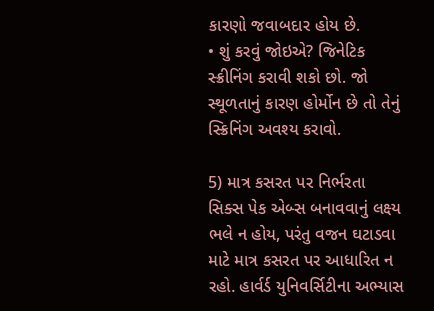કારણો જવાબદાર હોય છે.
• શું કરવું જોઇએ? જિનેટિક સ્ક્રીનિંગ કરાવી શકો છો. જો સ્થૂળતાનું કારણ હોર્મોન છે તો તેનું સ્ક્રિનિંગ અવશ્ય કરાવો.

5) માત્ર કસરત પર નિર્ભરતા
સિક્સ પેક એબ્સ બનાવવાનું લક્ષ્ય ભલે ન હોય, પરંતુ વજન ઘટાડવા માટે માત્ર કસરત પર આધારિત ન રહો. હાર્વર્ડ યુનિવર્સિટીના અભ્યાસ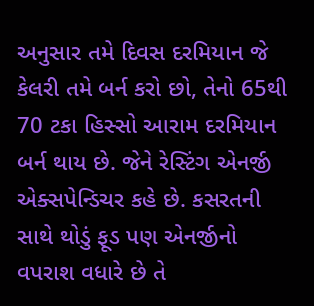અનુસાર તમે દિવસ દરમિયાન જે કેલરી તમે બર્ન કરો છો, તેનો 65થી 70 ટકા હિસ્સો આરામ દરમિયાન બર્ન થાય છે. જેને રેસ્ટિંગ એનર્જી એક્સપેન્ડિચર કહે છે. કસરતની સાથે થોડું ફૂડ પણ એનર્જીનો વપરાશ વધારે છે તે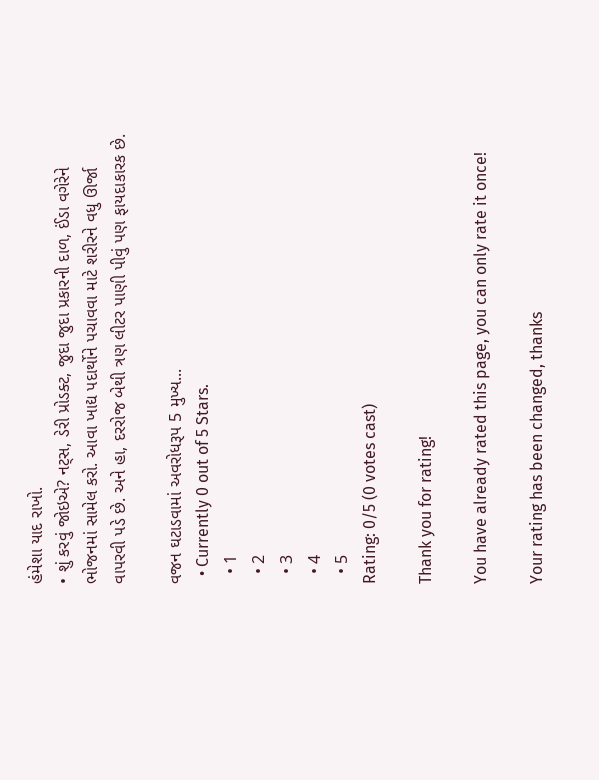હંમેશા યાદ રાખો.
• શું કરવું જોઇએ? નટ્સ, ડેરી પ્રોડક્ટ, જુદા જુદા પ્રકારની દાળ, ઈંડા વગેરેને ભોજનમાં સામેલ કરો. આવા ખાદ્ય પદાર્થોને પચાવવા માટે શરીરને વધુ ઊર્જા વાપરવી પડે છે. અને હા, દરરોજ બેથી ત્રણ લીટર પાણી પીવું પણ ફાયદાકારક છે.

વજન ઘટાડવામાં અવરોધરૂપ 5 મુખ્ય...
  • Currently 0 out of 5 Stars.
  • 1
  • 2
  • 3
  • 4
  • 5
Rating: 0/5 (0 votes cast)

Thank you for rating!

You have already rated this page, you can only rate it once!

Your rating has been changed, thanks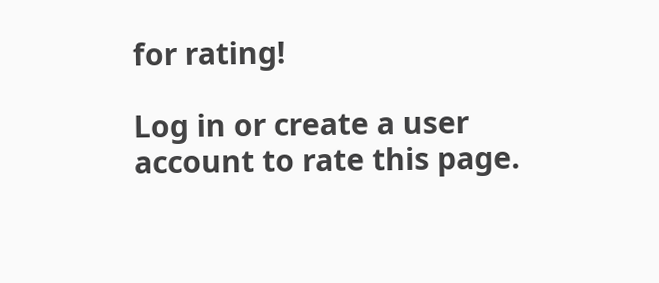for rating!

Log in or create a user account to rate this page.